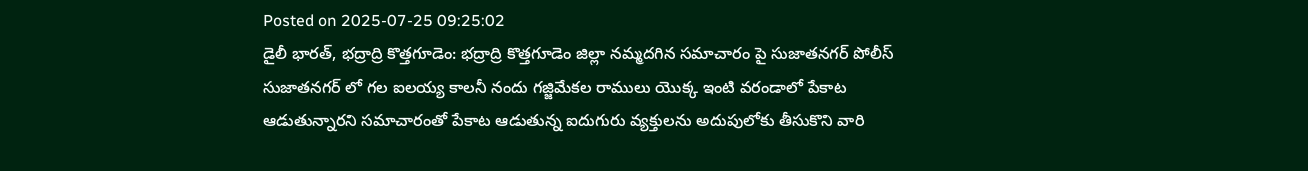Posted on 2025-07-25 09:25:02
డైలీ భారత్, భద్రాద్రి కొత్తగూడెం: భద్రాద్రి కొత్తగూడెం జిల్లా నమ్మదగిన సమాచారం పై సుజాతనగర్ పోలీస్ సుజాతనగర్ లో గల ఐలయ్య కాలనీ నందు గజ్జిమేకల రాములు యొక్క ఇంటి వరండాలో పేకాట ఆడుతున్నారని సమాచారంతో పేకాట ఆడుతున్న ఐదుగురు వ్యక్తులను అదుపులోకు తీసుకొని వారి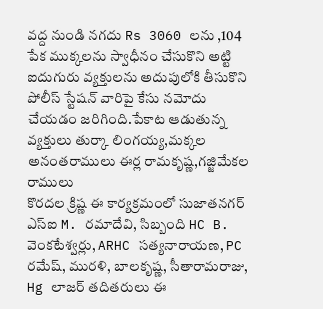వద్ద నుండి నగదు Rs 3060 లను ,104 పేక ముక్కలను స్వాధీనం చేసుకొని అట్టి ఐదుగురు వ్యక్తులను అదుపులోకి తీసుకొని పోలీస్ స్టేషన్ వారిపై కేసు నమోదు చేయడం జరిగింది.పేకాట ఆడుతున్న వ్యక్తులు తుర్కా లింగయ్య,మక్కల అనంతరాములు ఈర్ల రామకృష్ణ,గజ్జిమేకల రాములు
కొరదల క్రిష్ణ ఈ కార్యక్రమంలో సుజాతనగర్ ఎస్ఐ M. రమాదేవి, సిబ్బంది HC B. వెంకటేశ్వర్లు, ARHC సత్యనారాయణ, PC రమేష్, మురళి, బాలకృష్ణ, సీతారామరాజు, Hg లాజర్ తదితరులు ఈ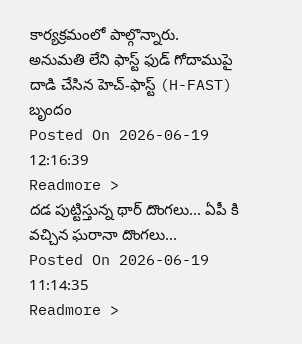కార్యక్రమంలో పాల్గొన్నారు.
అనుమతి లేని ఫాస్ట్ ఫుడ్ గోదాముపై దాడి చేసిన హెచ్-ఫాస్ట్ (H-FAST) బృందం
Posted On 2026-06-19 12:16:39
Readmore >
దడ పుట్టిస్తున్న థార్ దొంగలు... ఏపీ కి వచ్చిన ఘరానా దొంగలు...
Posted On 2026-06-19 11:14:35
Readmore >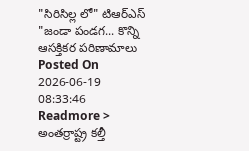"సిరిసిల్ల లో" టిఆర్ఎస్ "జండా పండగ... కొన్ని ఆసక్తికర పరిణామాలు
Posted On 2026-06-19 08:33:46
Readmore >
అంతర్రాష్ట్ర కల్తీ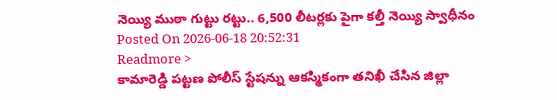నెయ్యి ముఠా గుట్టు రట్టు.. 6,500 లీటర్లకు పైగా కల్తీ నెయ్యి స్వాధీనం
Posted On 2026-06-18 20:52:31
Readmore >
కామారెడ్డి పట్టణ పోలీస్ స్టేషన్ను ఆకస్మికంగా తనిఖీ చేసిన జిల్లా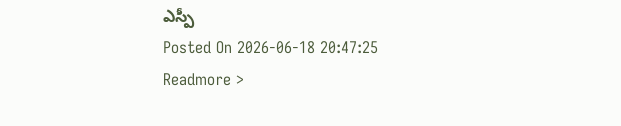ఎస్పీ
Posted On 2026-06-18 20:47:25
Readmore >